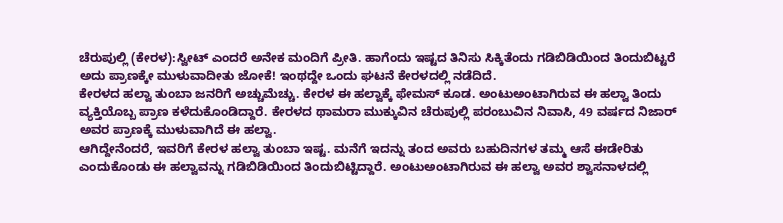ಚೆರುಪುಲ್ಲಿ (ಕೇರಳ):ಸ್ವೀಟ್ ಎಂದರೆ ಅನೇಕ ಮಂದಿಗೆ ಪ್ರೀತಿ. ಹಾಗೆಂದು ಇಷ್ಟದ ತಿನಿಸು ಸಿಕ್ಕಿತೆಂದು ಗಡಿಬಿಡಿಯಿಂದ ತಿಂದುಬಿಟ್ಟರೆ ಅದು ಪ್ರಾಣಕ್ಕೇ ಮುಳುವಾದೀತು ಜೋಕೆ! ಇಂಥದ್ದೇ ಒಂದು ಘಟನೆ ಕೇರಳದಲ್ಲಿ ನಡೆದಿದೆ.
ಕೇರಳದ ಹಲ್ವಾ ತುಂಬಾ ಜನರಿಗೆ ಅಚ್ಚುಮೆಚ್ಚು. ಕೇರಳ ಈ ಹಲ್ವಾಕ್ಕೆ ಫೇಮಸ್ ಕೂಡ. ಅಂಟುಅಂಟಾಗಿರುವ ಈ ಹಲ್ವಾ ತಿಂದು ವ್ಯಕ್ತಿಯೊಬ್ಬ ಪ್ರಾಣ ಕಳೆದುಕೊಂಡಿದ್ದಾರೆ. ಕೇರಳದ ಥಾಮರಾ ಮುಕ್ಕುವಿನ ಚೆರುಪುಲ್ಲಿ ಪರಂಬುವಿನ ನಿವಾಸಿ, 49 ವರ್ಷದ ನಿಜಾರ್ ಅವರ ಪ್ರಾಣಕ್ಕೆ ಮುಳುವಾಗಿದೆ ಈ ಹಲ್ವಾ.
ಆಗಿದ್ದೇನೆಂದರೆ, ಇವರಿಗೆ ಕೇರಳ ಹಲ್ವಾ ತುಂಬಾ ಇಷ್ಟ. ಮನೆಗೆ ಇದನ್ನು ತಂದ ಅವರು ಬಹುದಿನಗಳ ತಮ್ಮ ಆಸೆ ಈಡೇರಿತು ಎಂದುಕೊಂಡು ಈ ಹಲ್ವಾವನ್ನು ಗಡಿಬಿಡಿಯಿಂದ ತಿಂದುಬಿಟ್ಟಿದ್ದಾರೆ. ಅಂಟುಅಂಟಾಗಿರುವ ಈ ಹಲ್ವಾ ಅವರ ಶ್ವಾಸನಾಳದಲ್ಲಿ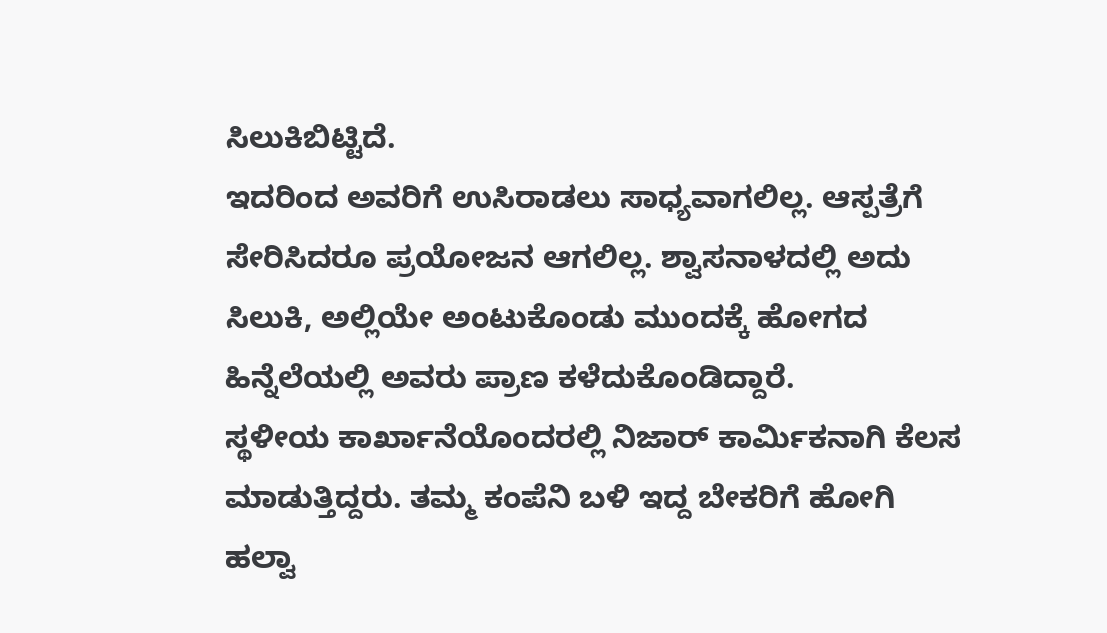ಸಿಲುಕಿಬಿಟ್ಟಿದೆ.
ಇದರಿಂದ ಅವರಿಗೆ ಉಸಿರಾಡಲು ಸಾಧ್ಯವಾಗಲಿಲ್ಲ. ಆಸ್ಪತ್ರೆಗೆ ಸೇರಿಸಿದರೂ ಪ್ರಯೋಜನ ಆಗಲಿಲ್ಲ. ಶ್ವಾಸನಾಳದಲ್ಲಿ ಅದು ಸಿಲುಕಿ, ಅಲ್ಲಿಯೇ ಅಂಟುಕೊಂಡು ಮುಂದಕ್ಕೆ ಹೋಗದ ಹಿನ್ನೆಲೆಯಲ್ಲಿ ಅವರು ಪ್ರಾಣ ಕಳೆದುಕೊಂಡಿದ್ದಾರೆ.
ಸ್ಥಳೀಯ ಕಾರ್ಖಾನೆಯೊಂದರಲ್ಲಿ ನಿಜಾರ್ ಕಾರ್ಮಿಕನಾಗಿ ಕೆಲಸ ಮಾಡುತ್ತಿದ್ದರು. ತಮ್ಮ ಕಂಪೆನಿ ಬಳಿ ಇದ್ದ ಬೇಕರಿಗೆ ಹೋಗಿ ಹಲ್ವಾ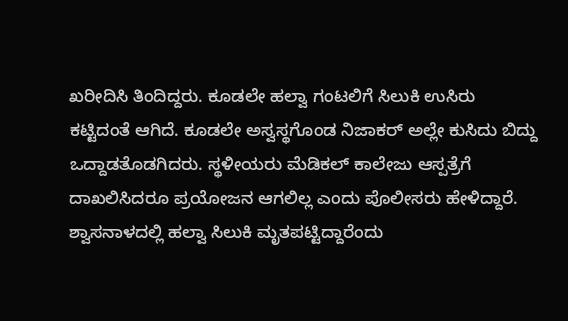ಖರೀದಿಸಿ ತಿಂದಿದ್ದರು. ಕೂಡಲೇ ಹಲ್ವಾ ಗಂಟಲಿಗೆ ಸಿಲುಕಿ ಉಸಿರು ಕಟ್ಟಿದಂತೆ ಆಗಿದೆ. ಕೂಡಲೇ ಅಸ್ವಸ್ಥಗೊಂಡ ನಿಜಾಕರ್ ಅಲ್ಲೇ ಕುಸಿದು ಬಿದ್ದು ಒದ್ದಾಡತೊಡಗಿದರು. ಸ್ಥಳೀಯರು ಮೆಡಿಕಲ್ ಕಾಲೇಜು ಆಸ್ಪತ್ರೆಗೆ ದಾಖಲಿಸಿದರೂ ಪ್ರಯೋಜನ ಆಗಲಿಲ್ಲ ಎಂದು ಪೊಲೀಸರು ಹೇಳಿದ್ದಾರೆ.
ಶ್ವಾಸನಾಳದಲ್ಲಿ ಹಲ್ವಾ ಸಿಲುಕಿ ಮೃತಪಟ್ಟಿದ್ದಾರೆಂದು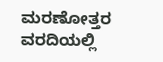ಮರಣೋತ್ತರ ವರದಿಯಲ್ಲಿ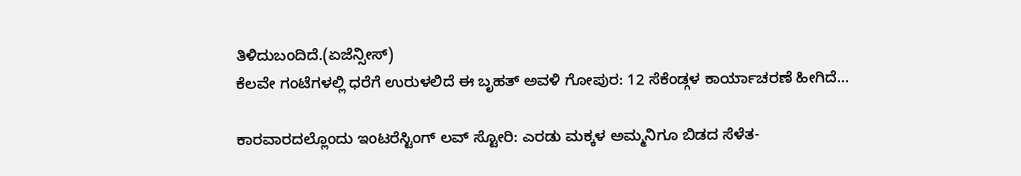ತಿಳಿದುಬಂದಿದೆ.(ಏಜೆನ್ಸೀಸ್)
ಕೆಲವೇ ಗಂಟೆಗಳಲ್ಲಿ ಧರೆಗೆ ಉರುಳಲಿದೆ ಈ ಬೃಹತ್ ಅವಳಿ ಗೋಪುರ: 12 ಸೆಕೆಂಡ್ಗಳ ಕಾರ್ಯಾಚರಣೆ ಹೀಗಿದೆ…

ಕಾರವಾರದಲ್ಲೊಂದು ಇಂಟರೆಸ್ಟಿಂಗ್ ಲವ್ ಸ್ಟೋರಿ: ಎರಡು ಮಕ್ಕಳ ಅಮ್ಮನಿಗೂ ಬಿಡದ ಸೆಳೆತ-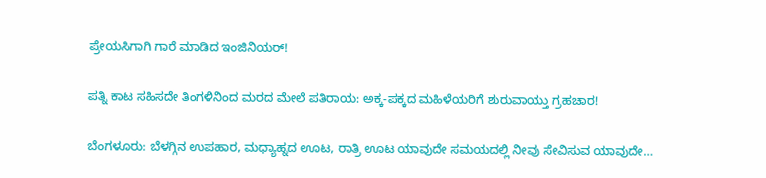ಪ್ರೇಯಸಿಗಾಗಿ ಗಾರೆ ಮಾಡಿದ ಇಂಜಿನಿಯರ್!

ಪತ್ನಿ ಕಾಟ ಸಹಿಸದೇ ತಿಂಗಳಿನಿಂದ ಮರದ ಮೇಲೆ ಪತಿರಾಯ: ಅಕ್ಕ-ಪಕ್ಕದ ಮಹಿಳೆಯರಿಗೆ ಶುರುವಾಯ್ತು ಗ್ರಹಚಾರ!

ಬೆಂಗಳೂರು: ಬೆಳಗ್ಗಿನ ಉಪಹಾರ, ಮಧ್ಯಾಹ್ನದ ಊಟ, ರಾತ್ರಿ ಊಟ ಯಾವುದೇ ಸಮಯದಲ್ಲಿ ನೀವು ಸೇವಿಸುವ ಯಾವುದೇ…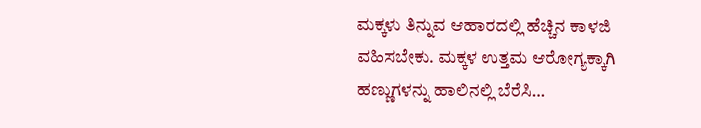ಮಕ್ಕಳು ತಿನ್ನುವ ಆಹಾರದಲ್ಲಿ ಹೆಚ್ಚಿನ ಕಾಳಜಿ ವಹಿಸಬೇಕು. ಮಕ್ಕಳ ಉತ್ತಮ ಆರೋಗ್ಯಕ್ಕಾಗಿ ಹಣ್ಣುಗಳನ್ನು ಹಾಲಿನಲ್ಲಿ ಬೆರೆಸಿ…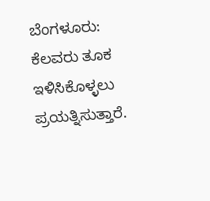ಬೆಂಗಳೂರು: ಕೆಲವರು ತೂಕ ಇಳಿಸಿಕೊಳ್ಳಲು ಪ್ರಯತ್ನಿಸುತ್ತಾರೆ.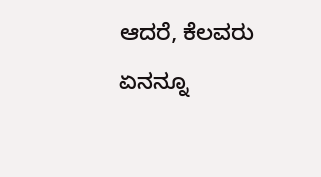ಆದರೆ, ಕೆಲವರು ಏನನ್ನೂ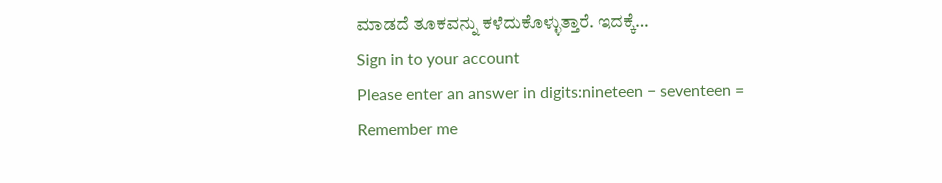ಮಾಡದೆ ತೂಕವನ್ನು ಕಳೆದುಕೊಳ್ಳುತ್ತಾರೆ. ಇದಕ್ಕೆ…
Sign in to your account
Please enter an answer in digits:nineteen − seventeen =
Remember me